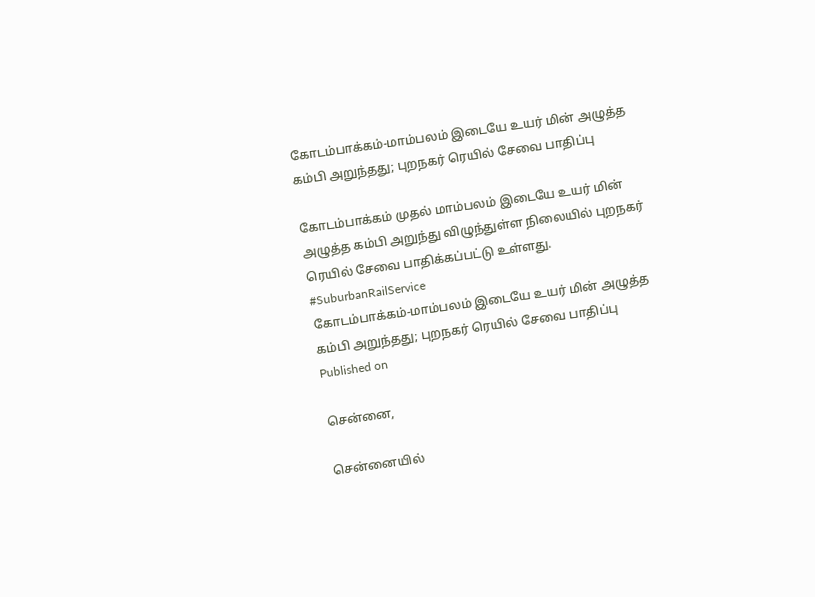கோடம்பாக்கம்-மாம்பலம் இடையே உயர் மின் அழுத்த கம்பி அறுந்தது; புறநகர் ரெயில் சேவை பாதிப்பு

கோடம்பாக்கம் முதல் மாம்பலம் இடையே உயர் மின் அழுத்த கம்பி அறுந்து விழுந்துள்ள நிலையில் புறநகர் ரெயில் சேவை பாதிக்கப்பட்டு உள்ளது. #SuburbanRailService
கோடம்பாக்கம்-மாம்பலம் இடையே உயர் மின் அழுத்த கம்பி அறுந்தது; புறநகர் ரெயில் சேவை பாதிப்பு
Published on

சென்னை,

சென்னையில்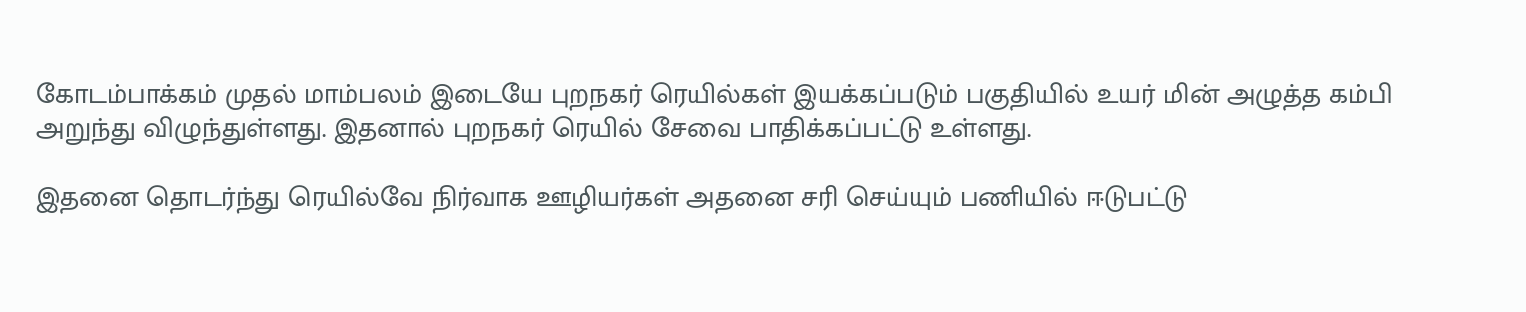கோடம்பாக்கம் முதல் மாம்பலம் இடையே புறநகர் ரெயில்கள் இயக்கப்படும் பகுதியில் உயர் மின் அழுத்த கம்பி அறுந்து விழுந்துள்ளது. இதனால் புறநகர் ரெயில் சேவை பாதிக்கப்பட்டு உள்ளது.

இதனை தொடர்ந்து ரெயில்வே நிர்வாக ஊழியர்கள் அதனை சரி செய்யும் பணியில் ஈடுபட்டு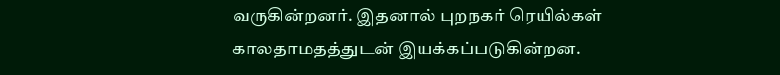வருகின்றனர். இதனால் புறநகர் ரெயில்கள் காலதாமதத்துடன் இயக்கப்படுகின்றன.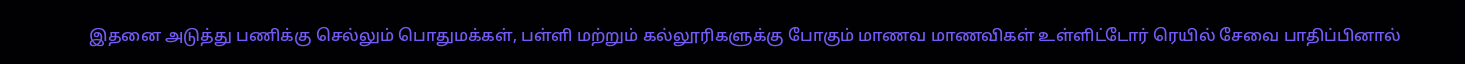இதனை அடுத்து பணிக்கு செல்லும் பொதுமக்கள், பள்ளி மற்றும் கல்லூரிகளுக்கு போகும் மாணவ மாணவிகள் உள்ளிட்டோர் ரெயில் சேவை பாதிப்பினால்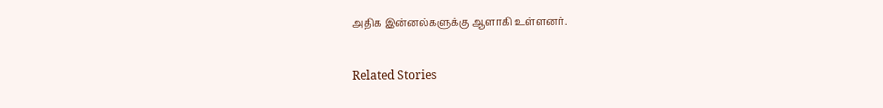அதிக இன்னல்களுக்கு ஆளாகி உள்ளனர்.

Related Stories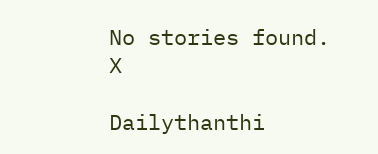No stories found.
X

Dailythanthi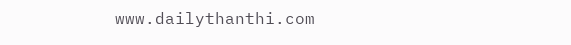www.dailythanthi.com